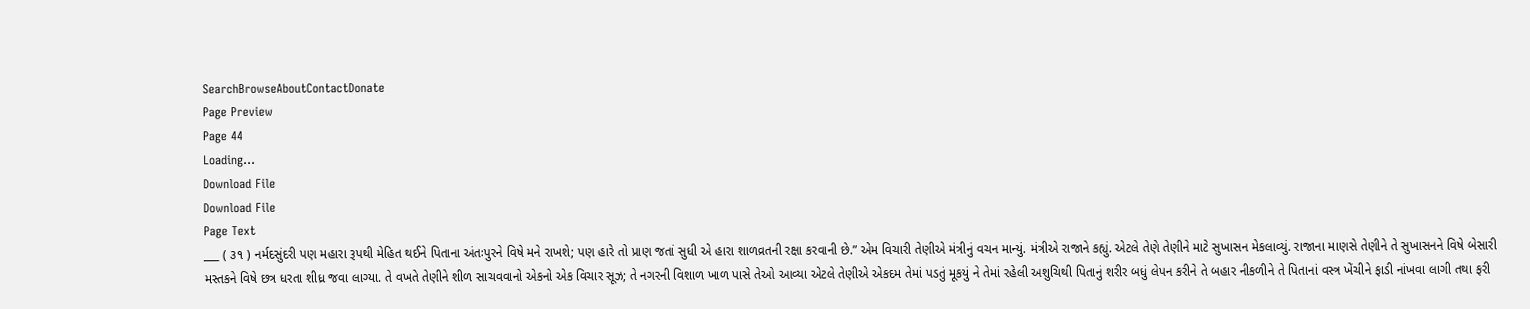SearchBrowseAboutContactDonate
Page Preview
Page 44
Loading...
Download File
Download File
Page Text
___ ( ૩૧ ) નર્મદસુંદરી પણ મહારા રૂપથી મેહિત થઈને પિતાના અંતઃપુરને વિષે મને રાખશે; પણ હારે તો પ્રાણ જતાં સુધી એ હારા શાળવ્રતની રક્ષા કરવાની છે.” એમ વિચારી તેણીએ મંત્રીનું વચન માન્યું. મંત્રીએ રાજાને કહ્યું. એટલે તેણે તેણીને માટે સુખાસન મેકલાવ્યું. રાજાના માણસે તેણીને તે સુખાસનને વિષે બેસારી મસ્તકને વિષે છત્ર ધરતા શીધ્ર જવા લાગ્યા. તે વખતે તેણીને શીળ સાચવવાનો એકનો એક વિચાર સૂઝ; તે નગરની વિશાળ ખાળ પાસે તેઓ આવ્યા એટલે તેણીએ એકદમ તેમાં પડતું મૂકયું ને તેમાં રહેલી અશુચિથી પિતાનું શરીર બધું લેપન કરીને તે બહાર નીકળીને તે પિતાનાં વસ્ત્ર ખેંચીને ફાડી નાંખવા લાગી તથા ફરી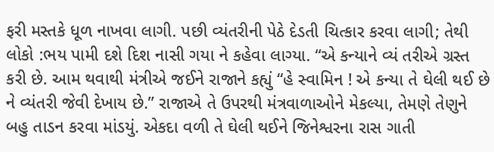ફરી મસ્તકે ધૂળ નાખવા લાગી. પછી વ્યંતરીની પેઠે દેડતી ચિત્કાર કરવા લાગી; તેથી લોકો :ભય પામી દશે દિશ નાસી ગયા ને કહેવા લાગ્યા. “એ કન્યાને વ્યં તરીએ ગ્રસ્ત કરી છે. આમ થવાથી મંત્રીએ જઈને રાજાને કહ્યું “હે સ્વામિન ! એ કન્યા તે ઘેલી થઈ છે ને વ્યંતરી જેવી દેખાય છે.” રાજાએ તે ઉપરથી મંત્રવાળાઓને મેકલ્યા, તેમણે તેણુને બહુ તાડન કરવા માંડયું. એકદા વળી તે ઘેલી થઈને જિનેશ્વરના રાસ ગાતી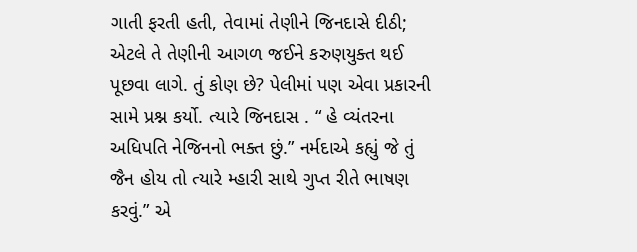ગાતી ફરતી હતી, તેવામાં તેણીને જિનદાસે દીઠી; એટલે તે તેણીની આગળ જઈને કરુણયુક્ત થઈ પૂછવા લાગે. તું કોણ છે? પેલીમાં પણ એવા પ્રકારની સામે પ્રશ્ન કર્યો. ત્યારે જિનદાસ . “ હે વ્યંતરના અધિપતિ નેજિનનો ભક્ત છું.” નર્મદાએ કહ્યું જે તું જૈન હોય તો ત્યારે મ્હારી સાથે ગુપ્ત રીતે ભાષણ કરવું.” એ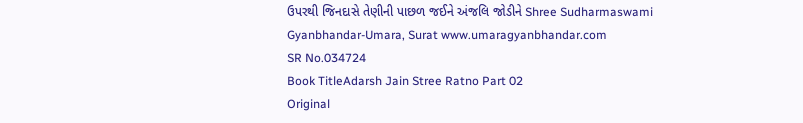ઉપરથી જિનદાસે તેણીની પાછળ જઈને અંજલિ જોડીને Shree Sudharmaswami Gyanbhandar-Umara, Surat www.umaragyanbhandar.com
SR No.034724
Book TitleAdarsh Jain Stree Ratno Part 02
Original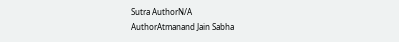Sutra AuthorN/A
AuthorAtmanand Jain Sabha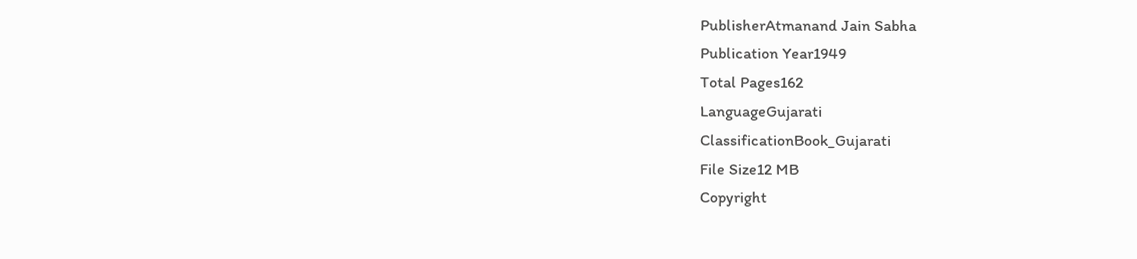PublisherAtmanand Jain Sabha
Publication Year1949
Total Pages162
LanguageGujarati
ClassificationBook_Gujarati
File Size12 MB
Copyright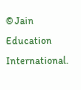© Jain Education International.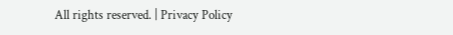All rights reserved. | Privacy Policy